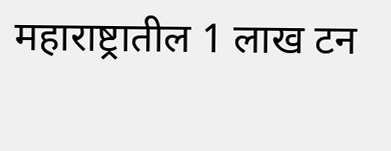महाराष्ट्रातील 1 लाख टन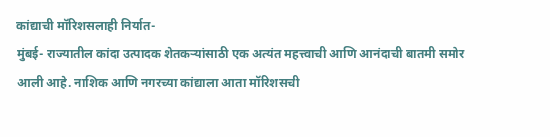कांद्याची मॉरिशसलाही निर्यात-
मुंबई- राज्यातील कांदा उत्पादक शेतकऱ्यांसाठी एक अत्यंत महत्त्वाची आणि आनंदाची बातमी समोर आली आहे. नाशिक आणि नगरच्या कांद्याला आता मॉरिशसची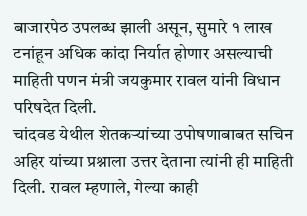बाजारपेठ उपलब्ध झाली असून, सुमारे १ लाख टनांहून अधिक कांदा निर्यात होणार असल्याची माहिती पणन मंत्री जयकुमार रावल यांनी विधान परिषदेत दिली.
चांदवड येथील शेतकऱ्यांच्या उपोषणाबाबत सचिन अहिर यांच्या प्रश्नाला उत्तर देताना त्यांनी ही माहिती दिली. रावल म्हणाले, गेल्या काही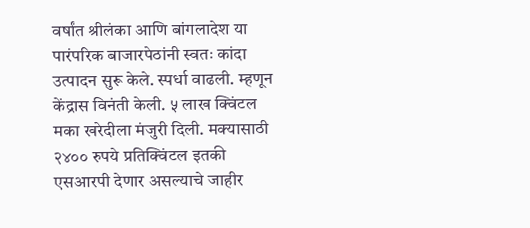वर्षांत श्रीलंका आणि बांगलादेश या पारंपरिक बाजारपेठांनी स्वतः कांदा उत्पादन सुरू केले. स्पर्धा वाढली. म्हणून केंद्रास विनंती केली. ५ लाख क्विंटल मका खरेदीला मंजुरी दिली. मक्यासाठी २४०० रुपये प्रतिक्विंटल इतकी एसआरपी देणार असल्याचे जाहीर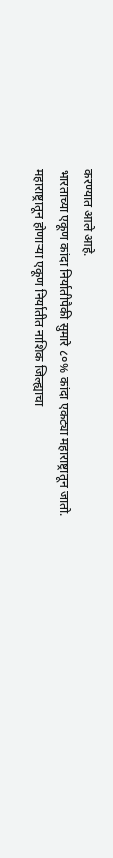करण्यात आले आहे.
भारताच्या एकूण कांदा निर्यातीपैकी सुमारे ८०% कांदा एकट्या महाराष्ट्रातून जातो. महाराष्ट्रातून होणाऱ्या एकूण निर्यातीत नाशिक जिल्ह्याचा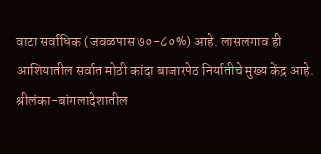वाटा सर्वाधिक (जवळपास ७०-८०%) आहे. लासलगाव ही आशियातील सर्वात मोठी कांदा बाजारपेठ निर्यातीचे मुख्य केंद्र आहे.
श्रीलंका-बांगलादेशातील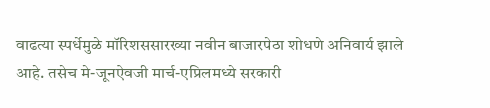वाढत्या स्पर्धेमुळे मॉरिशससारख्या नवीन बाजारपेठा शोधणे अनिवार्य झाले आहे. तसेच मे-जूनऐवजी मार्च-एप्रिलमध्ये सरकारी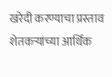खरेदी करण्याचा प्रस्ताव शेतकऱ्यांच्या आर्थिक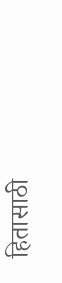हितासाठी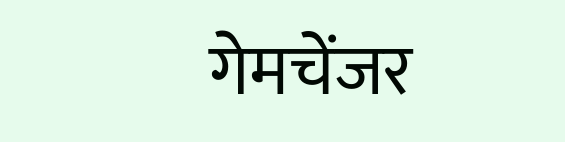गेमचेंजर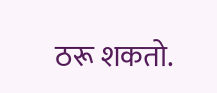ठरू शकतो.